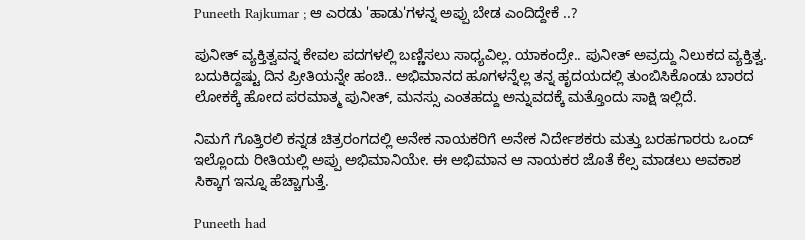Puneeth Rajkumar ; ಆ ಎರಡು 'ಹಾಡು'ಗಳನ್ನ ಅಪ್ಪು ಬೇಡ ಎಂದಿದ್ದೇಕೆ ..?

ಪುನೀತ್ ವ್ಯಕ್ತಿತ್ವವನ್ನ ಕೇವಲ ಪದಗಳಲ್ಲಿ ಬಣ್ಣಿಸಲು ಸಾಧ್ಯವಿಲ್ಲ. ಯಾಕಂದ್ರೇ.. ಪುನೀತ್ ಅವ್ರದ್ದು ನಿಲುಕದ ವ್ಯಕ್ತಿತ್ವ. ಬದುಕಿದ್ದಷ್ಟು ದಿನ ಪ್ರೀತಿಯನ್ನೇ ಹಂಚಿ.. ಅಭಿಮಾನದ ಹೂಗಳನ್ನೆಲ್ಲ ತನ್ನ ಹೃದಯದಲ್ಲಿ ತುಂಬಿಸಿಕೊಂಡು ಬಾರದ ಲೋಕಕ್ಕೆ ಹೋದ ಪರಮಾತ್ಮ ಪುನೀತ್, ಮನಸ್ಸು ಎಂತಹದ್ದು ಅನ್ನುವದಕ್ಕೆ ಮತ್ತೊಂದು ಸಾಕ್ಷಿ ಇಲ್ಲಿದೆ.

ನಿಮಗೆ ಗೊತ್ತಿರಲಿ ಕನ್ನಡ ಚಿತ್ರರಂಗದಲ್ಲಿ ಅನೇಕ ನಾಯಕರಿಗೆ ಅನೇಕ ನಿರ್ದೇಶಕರು ಮತ್ತು ಬರಹಗಾರರು ಒಂದ್ ಇಲ್ಲೊಂದು ರೀತಿಯಲ್ಲಿ ಅಪ್ಪು ಅಭಿಮಾನಿಯೇ. ಈ ಅಭಿಮಾನ ಆ ನಾಯಕರ ಜೊತೆ ಕೆಲ್ಸ ಮಾಡಲು ಅವಕಾಶ ಸಿಕ್ಕಾಗ ಇನ್ನೂ ಹೆಚ್ಚಾಗುತ್ತೆ.

Puneeth had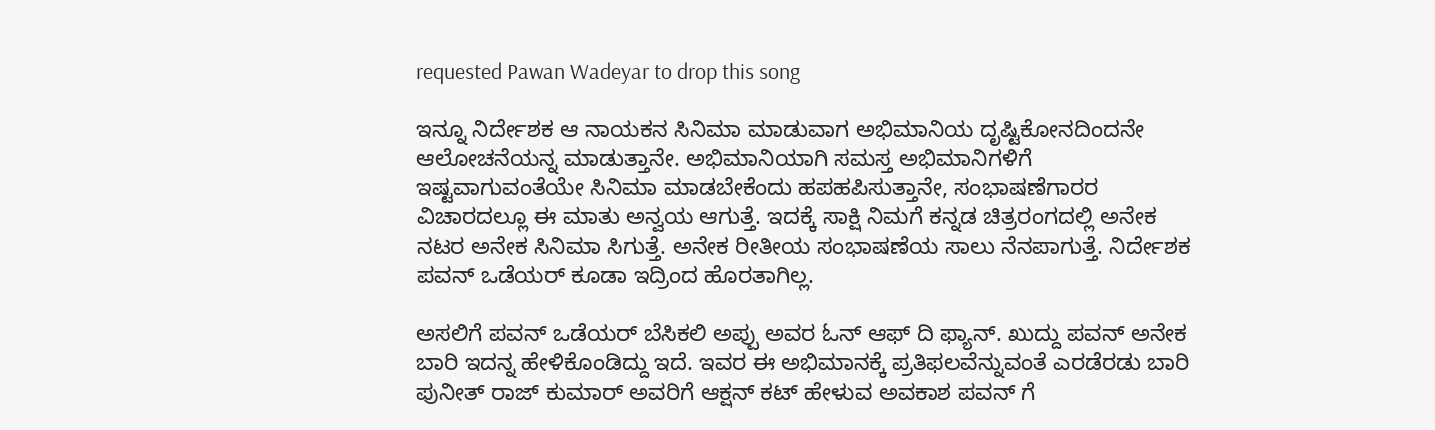requested Pawan Wadeyar to drop this song

ಇನ್ನೂ ನಿರ್ದೇಶಕ ಆ ನಾಯಕನ ಸಿನಿಮಾ ಮಾಡುವಾಗ ಅಭಿಮಾನಿಯ ದೃಷ್ಟಿಕೋನದಿಂದನೇ ಆಲೋಚನೆಯನ್ನ ಮಾಡುತ್ತಾನೇ. ಅಭಿಮಾನಿಯಾಗಿ ಸಮಸ್ತ ಅಭಿಮಾನಿಗಳಿಗೆ ಇಷ್ಟವಾಗುವಂತೆಯೇ ಸಿನಿಮಾ ಮಾಡಬೇಕೆಂದು ಹಪಹಪಿಸುತ್ತಾನೇ, ಸಂಭಾಷಣೆಗಾರರ ವಿಚಾರದಲ್ಲೂ ಈ ಮಾತು ಅನ್ವಯ ಆಗುತ್ತೆ. ಇದಕ್ಕೆ ಸಾಕ್ಷಿ ನಿಮಗೆ ಕನ್ನಡ ಚಿತ್ರರಂಗದಲ್ಲಿ ಅನೇಕ ನಟರ ಅನೇಕ ಸಿನಿಮಾ ಸಿಗುತ್ತೆ. ಅನೇಕ ರೀತೀಯ ಸಂಭಾಷಣೆಯ ಸಾಲು ನೆನಪಾಗುತ್ತೆ. ನಿರ್ದೇಶಕ ಪವನ್ ಒಡೆಯರ್ ಕೂಡಾ ಇದ್ರಿಂದ ಹೊರತಾಗಿಲ್ಲ.

ಅಸಲಿಗೆ ಪವನ್ ಒಡೆಯರ್ ಬೆಸಿಕಲಿ ಅಪ್ಪು ಅವರ ಓನ್ ಆಫ್ ದಿ ಫ್ಯಾನ್. ಖುದ್ದು ಪವನ್ ಅನೇಕ ಬಾರಿ ಇದನ್ನ ಹೇಳಿಕೊಂಡಿದ್ದು ಇದೆ. ಇವರ ಈ ಅಭಿಮಾನಕ್ಕೆ ಪ್ರತಿಫಲವೆನ್ನುವಂತೆ ಎರಡೆರಡು ಬಾರಿ ಪುನೀತ್ ರಾಜ್ ಕುಮಾರ್ ಅವರಿಗೆ ಆಕ್ಷನ್ ಕಟ್ ಹೇಳುವ ಅವಕಾಶ ಪವನ್ ಗೆ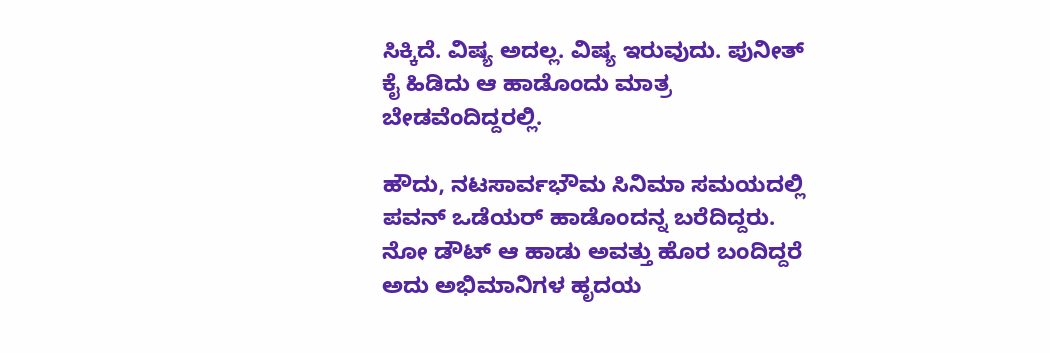ಸಿಕ್ಕಿದೆ. ವಿಷ್ಯ ಅದಲ್ಲ. ವಿಷ್ಯ ಇರುವುದು. ಪುನೀತ್ ಕೈ ಹಿಡಿದು ಆ ಹಾಡೊಂದು ಮಾತ್ರ ಬೇಡವೆಂದಿದ್ದರಲ್ಲಿ.

ಹೌದು, ನಟಸಾರ್ವಭೌಮ ಸಿನಿಮಾ ಸಮಯದಲ್ಲಿ ಪವನ್ ಒಡೆಯರ್ ಹಾಡೊಂದನ್ನ ಬರೆದಿದ್ದರು. ನೋ ಡೌಟ್ ಆ ಹಾಡು ಅವತ್ತು ಹೊರ ಬಂದಿದ್ದರೆ ಅದು ಅಭಿಮಾನಿಗಳ ಹೃದಯ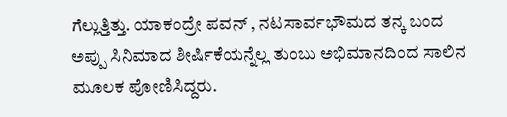ಗೆಲ್ಲುತ್ತಿತ್ತು. ಯಾಕಂದ್ರೇ ಪವನ್ , ನಟಸಾರ್ವಭೌಮದ ತನ್ಕ ಬಂದ ಅಪ್ಪು ಸಿನಿಮಾದ ಶೀರ್ಷಿಕೆಯನ್ನೆಲ್ಲ ತುಂಬು ಅಭಿಮಾನದಿಂದ ಸಾಲಿನ ಮೂಲಕ ಪೋಣಿಸಿದ್ದರು.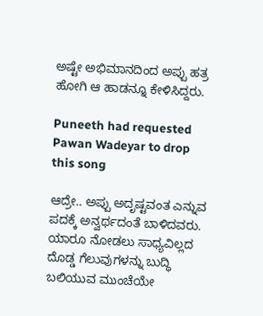ಅಷ್ಟೇ ಅಭಿಮಾನದಿಂದ ಅಪ್ಪು ಹತ್ರ ಹೋಗಿ ಆ ಹಾಡನ್ನೂ ಕೇಳಿಸಿದ್ದರು.

Puneeth had requested Pawan Wadeyar to drop this song

ಆದ್ರೇ.. ಅಪ್ಪು ಅದೃಷ್ಟವಂತ ಎನ್ನುವ ಪದಕ್ಕೆ ಅನ್ವರ್ಥದಂತೆ ಬಾಳಿದವರು. ಯಾರೂ ನೋಡಲು ಸಾಧ್ಯವಿಲ್ಲದ ದೊಡ್ಡ ಗೆಲುವುಗಳನ್ನು ಬುದ್ಧಿ ಬಲಿಯುವ ಮುಂಚೆಯೇ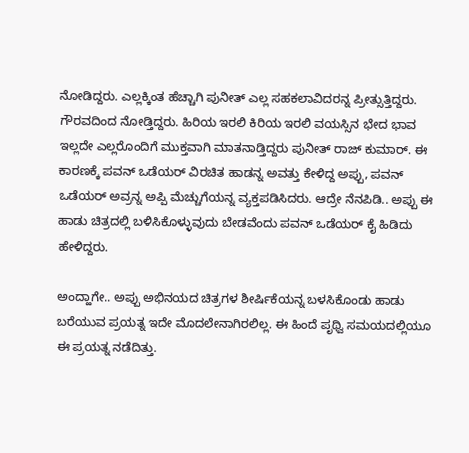ನೋಡಿದ್ದರು. ಎಲ್ಲಕ್ಕಿಂತ ಹೆಚ್ಚಾಗಿ ಪುನೀತ್ ಎಲ್ಲ ಸಹಕಲಾವಿದರನ್ನ ಪ್ರೀತ್ಸುತ್ತಿದ್ದರು. ಗೌರವದಿಂದ ನೋಡ್ತಿದ್ದರು. ಹಿರಿಯ ಇರಲಿ ಕಿರಿಯ ಇರಲಿ ವಯಸ್ಸಿನ ಭೇದ ಭಾವ ಇಲ್ಲದೇ ಎಲ್ಲರೊಂದಿಗೆ ಮುಕ್ತವಾಗಿ ಮಾತನಾಡ್ತಿದ್ದರು ಪುನೀತ್ ರಾಜ್ ಕುಮಾರ್. ಈ ಕಾರಣಕ್ಕೆ ಪವನ್ ಒಡೆಯರ್ ವಿರಚಿತ ಹಾಡನ್ನ ಅವತ್ತು ಕೇಳಿದ್ದ ಅಪ್ಪು, ಪವನ್ ಒಡೆಯರ್ ಅವ್ರನ್ನ ಅಪ್ಪಿ ಮೆಚ್ಚುಗೆಯನ್ನ ವ್ಯಕ್ತಪಡಿಸಿದರು. ಆದ್ರೇ ನೆನಪಿಡಿ.. ಅಪ್ಪು ಈ ಹಾಡು ಚಿತ್ರದಲ್ಲಿ ಬಳಿಸಿಕೊಳ್ಳುವುದು ಬೇಡವೆಂದು ಪವನ್ ಒಡೆಯರ್ ಕೈ ಹಿಡಿದು ಹೇಳಿದ್ದರು.

ಅಂದ್ಹಾಗೇ.. ಅಪ್ಪು ಅಭಿನಯದ ಚಿತ್ರಗಳ ಶೀರ್ಷಿಕೆಯನ್ನ ಬಳಸಿಕೊಂಡು ಹಾಡು ಬರೆಯುವ ಪ್ರಯತ್ನ ಇದೇ ಮೊದಲೇನಾಗಿರಲಿಲ್ಲ. ಈ ಹಿಂದೆ ಪೃಥ್ವಿ ಸಮಯದಲ್ಲಿಯೂ ಈ ಪ್ರಯತ್ನ ನಡೆದಿತ್ತು.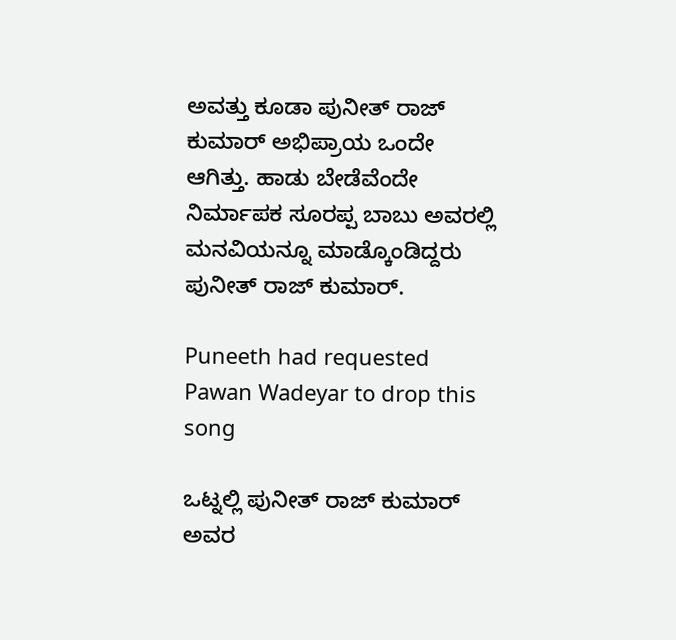ಅವತ್ತು ಕೂಡಾ ಪುನೀತ್ ರಾಜ್ ಕುಮಾರ್ ಅಭಿಪ್ರಾಯ ಒಂದೇ ಆಗಿತ್ತು. ಹಾಡು ಬೇಡೆವೆಂದೇ ನಿರ್ಮಾಪಕ ಸೂರಪ್ಪ ಬಾಬು ಅವರಲ್ಲಿ ಮನವಿಯನ್ನೂ ಮಾಡ್ಕೊಂಡಿದ್ದರು ಪುನೀತ್ ರಾಜ್ ಕುಮಾರ್.

Puneeth had requested Pawan Wadeyar to drop this song

ಒಟ್ನಲ್ಲಿ ಪುನೀತ್ ರಾಜ್ ಕುಮಾರ್ ಅವರ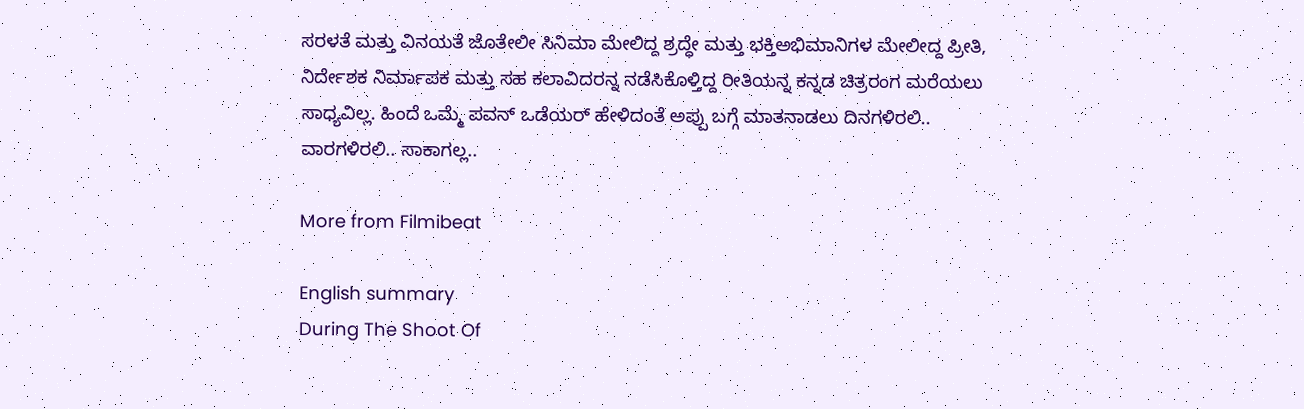ಸರಳತೆ ಮತ್ತು ವಿನಯತೆ ಜೊತೇಲೀ ಸಿನಿಮಾ ಮೇಲಿದ್ದ ಶ್ರದ್ಧೇ ಮತ್ತು ಭಕ್ತಿಅಭಿಮಾನಿಗಳ ಮೇಲೀದ್ದ ಪ್ರೀತಿ, ನಿರ್ದೇಶಕ ನಿರ್ಮಾಪಕ ಮತ್ತು ಸಹ ಕಲಾವಿದರನ್ನ ನಡೆಸಿಕೊಳ್ತಿದ್ದ ರೀತಿಯನ್ನ ಕನ್ನಡ ಚಿತ್ರರಂಗ ಮರೆಯಲು ಸಾಧ್ಯವಿಲ್ಲ. ಹಿಂದೆ ಒಮ್ಮೆ ಪವನ್ ಒಡೆಯರ್ ಹೇಳಿದಂತೆ ಅಪ್ಪು ಬಗ್ಗೆ ಮಾತನಾಡಲು ದಿನಗಳಿರಲಿ..
ವಾರಗಳಿರಲಿ.. ಸಾಕಾಗಲ್ಲ..

More from Filmibeat

English summary
During The Shoot Of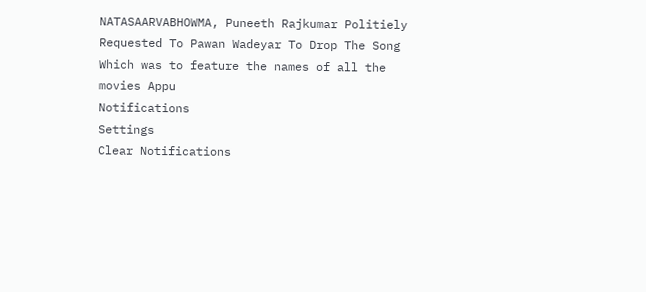NATASAARVABHOWMA, Puneeth Rajkumar Politiely Requested To Pawan Wadeyar To Drop The Song Which was to feature the names of all the movies Appu
Notifications
Settings
Clear Notifications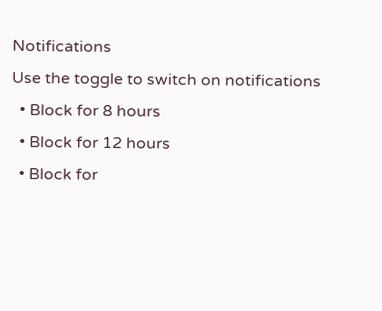Notifications
Use the toggle to switch on notifications
  • Block for 8 hours
  • Block for 12 hours
  • Block for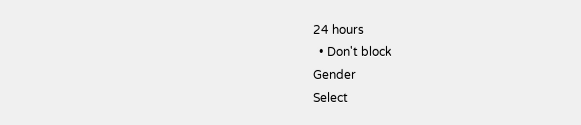24 hours
  • Don't block
Gender
Select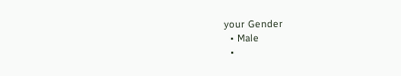your Gender
  • Male
  •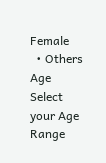Female
  • Others
Age
Select your Age Range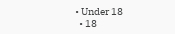• Under 18
  • 18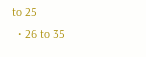to 25
  • 26 to 35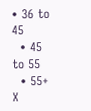• 36 to 45
  • 45 to 55
  • 55+
X